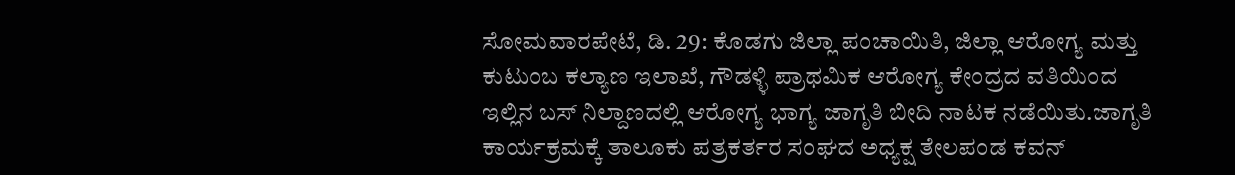ಸೋಮವಾರಪೇಟೆ, ಡಿ. 29: ಕೊಡಗು ಜಿಲ್ಲಾ ಪಂಚಾಯಿತಿ, ಜಿಲ್ಲಾ ಆರೋಗ್ಯ ಮತ್ತು ಕುಟುಂಬ ಕಲ್ಯಾಣ ಇಲಾಖೆ, ಗೌಡಳ್ಳಿ ಪ್ರಾಥಮಿಕ ಆರೋಗ್ಯ ಕೇಂದ್ರದ ವತಿಯಿಂದ ಇಲ್ಲಿನ ಬಸ್ ನಿಲ್ದಾಣದಲ್ಲಿ ಆರೋಗ್ಯ ಭಾಗ್ಯ ಜಾಗೃತಿ ಬೀದಿ ನಾಟಕ ನಡೆಯಿತು.ಜಾಗೃತಿ ಕಾರ್ಯಕ್ರಮಕ್ಕೆ ತಾಲೂಕು ಪತ್ರಕರ್ತರ ಸಂಘದ ಅಧ್ಯಕ್ಷ ತೇಲಪಂಡ ಕವನ್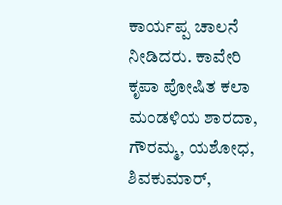ಕಾರ್ಯಪ್ಪ ಚಾಲನೆ ನೀಡಿದರು. ಕಾವೇರಿ ಕೃಪಾ ಪೋಷಿತ ಕಲಾ ಮಂಡಳಿಯ ಶಾರದಾ, ಗೌರಮ್ಮ, ಯಶೋಧ, ಶಿವಕುಮಾರ್,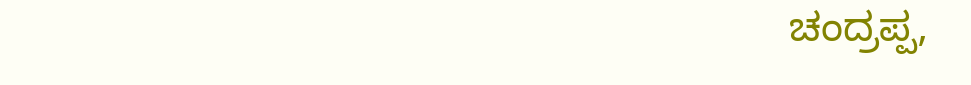ಚಂದ್ರಪ್ಪ,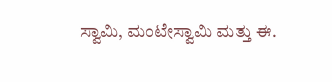ಸ್ವಾಮಿ, ಮಂಟೇಸ್ವಾಮಿ ಮತ್ತು ಈ.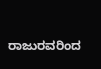ರಾಜುರವರಿಂದ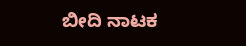ಬೀದಿ ನಾಟಕ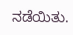ನಡೆಯಿತು.